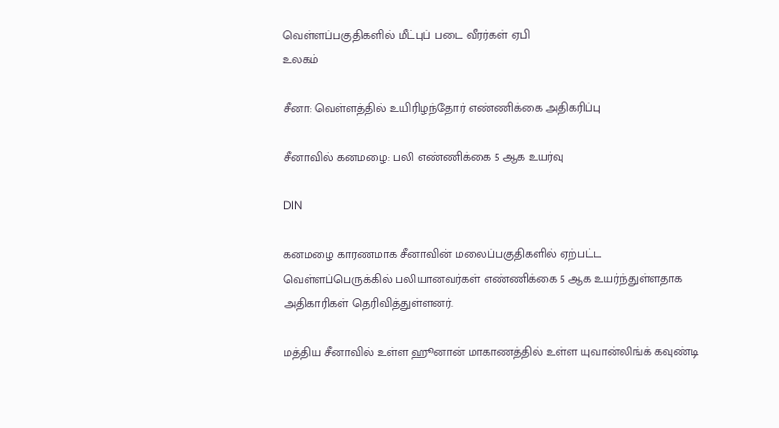வெள்ளப்பகுதிகளில் மீட்புப் படை வீரர்கள் ஏபி
உலகம்

சீனா: வெள்ளத்தில் உயிரிழந்தோர் எண்ணிக்கை அதிகரிப்பு

சீனாவில் கனமழை: பலி எண்ணிக்கை 5 ஆக உயர்வு

DIN

கனமழை காரணமாக சீனாவின் மலைப்பகுதிகளில் ஏற்பட்ட வெள்ளப்பெருக்கில் பலியானவர்கள் எண்ணிக்கை 5 ஆக உயர்ந்துள்ளதாக அதிகாரிகள் தெரிவித்துள்ளனர்.

மத்திய சீனாவில் உள்ள ஹூனான் மாகாணத்தில் உள்ள யுவான்லிங்க் கவுண்டி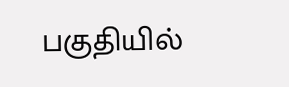பகுதியில்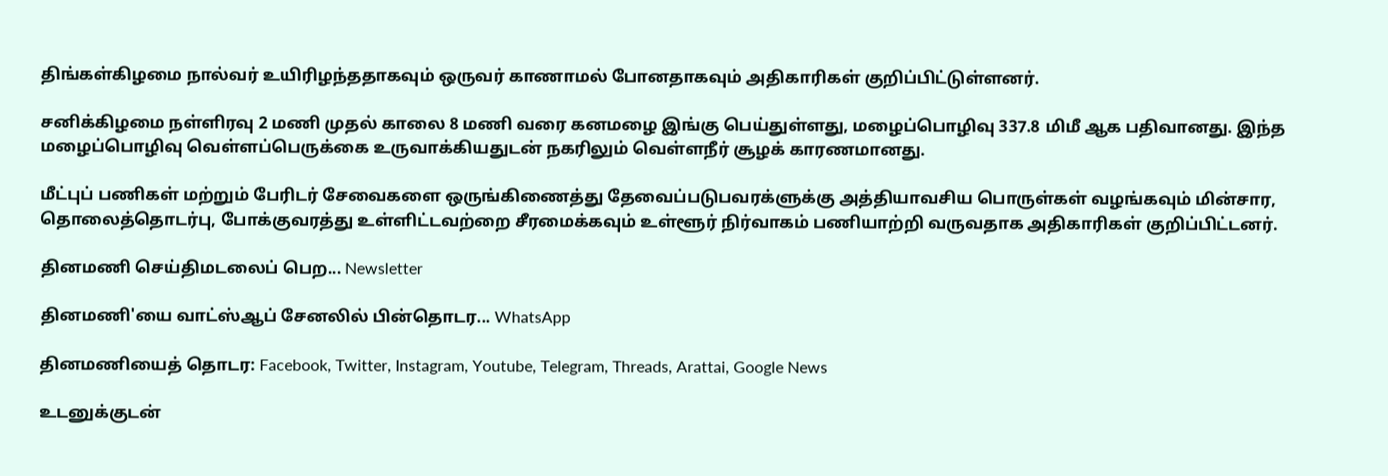திங்கள்கிழமை நால்வர் உயிரிழந்ததாகவும் ஒருவர் காணாமல் போனதாகவும் அதிகாரிகள் குறிப்பிட்டுள்ளனர்.

சனிக்கிழமை நள்ளிரவு 2 மணி முதல் காலை 8 மணி வரை கனமழை இங்கு பெய்துள்ளது, மழைப்பொழிவு 337.8 மிமீ ஆக பதிவானது. இந்த மழைப்பொழிவு வெள்ளப்பெருக்கை உருவாக்கியதுடன் நகரிலும் வெள்ளநீர் சூழக் காரணமானது.

மீட்புப் பணிகள் மற்றும் பேரிடர் சேவைகளை ஒருங்கிணைத்து தேவைப்படுபவரக்ளுக்கு அத்தியாவசிய பொருள்கள் வழங்கவும் மின்சார, தொலைத்தொடர்பு, போக்குவரத்து உள்ளிட்டவற்றை சீரமைக்கவும் உள்ளூர் நிர்வாகம் பணியாற்றி வருவதாக அதிகாரிகள் குறிப்பிட்டனர்.

தினமணி செய்திமடலைப் பெற... Newsletter

தினமணி'யை வாட்ஸ்ஆப் சேனலில் பின்தொடர... WhatsApp

தினமணியைத் தொடர: Facebook, Twitter, Instagram, Youtube, Telegram, Threads, Arattai, Google News

உடனுக்குடன்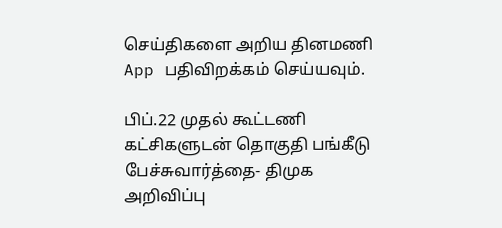செய்திகளை அறிய தினமணி App பதிவிறக்கம் செய்யவும்.

பிப்.22 முதல் கூட்டணி கட்சிகளுடன் தொகுதி பங்கீடு பேச்சுவார்த்தை- திமுக அறிவிப்பு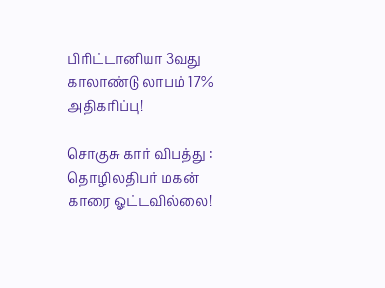பிரிட்டானியா 3வது காலாண்டு லாபம் 17% அதிகரிப்பு!

சொகுசு கார் விபத்து : தொழிலதிபர் மகன் காரை ஓட்டவில்லை!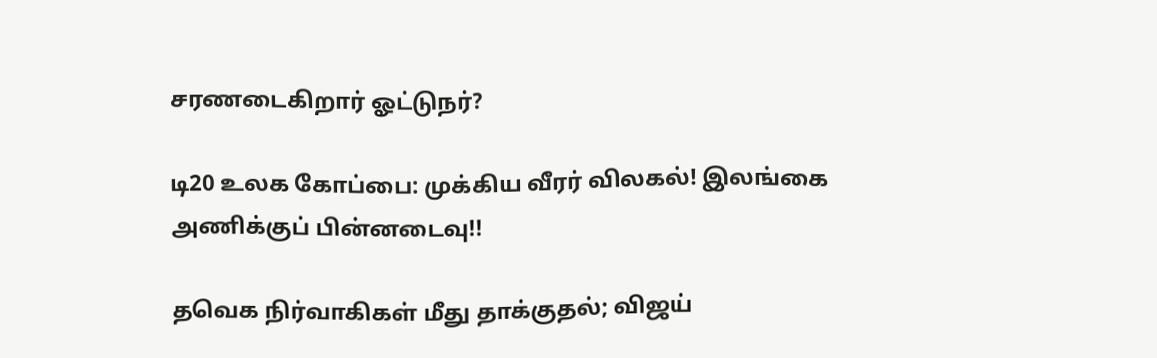சரணடைகிறார் ஓட்டுநர்?

டி20 உலக கோப்பை: முக்கிய வீரர் விலகல்! இலங்கை அணிக்குப் பின்னடைவு!!

தவெக நிர்வாகிகள் மீது தாக்குதல்; விஜய்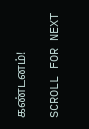கண்டனம்!

SCROLL FOR NEXT